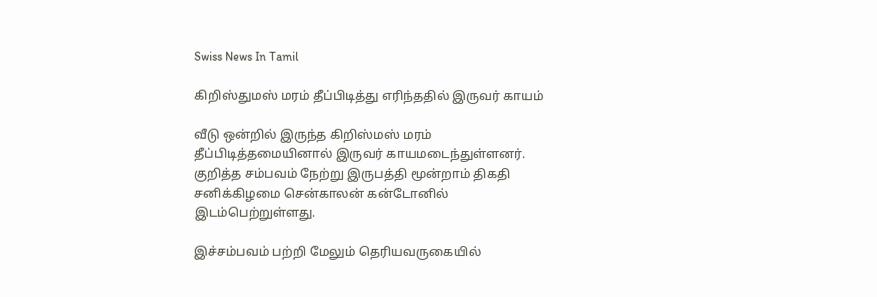Swiss News In Tamil

கிறிஸ்துமஸ் மரம் தீப்பிடித்து எரிந்ததில் இருவர் காயம்

வீடு ஒன்றில் இருந்த கிறிஸ்மஸ் மரம் தீப்பிடித்தமையினால் இருவர் காயமடைந்துள்ளனர். குறித்த சம்பவம் நேற்று இருபத்தி மூன்றாம் திகதி சனிக்கிழமை சென்காலன் கன்டோனில் இடம்பெற்றுள்ளது.

இச்சம்பவம் பற்றி மேலும் தெரியவருகையில்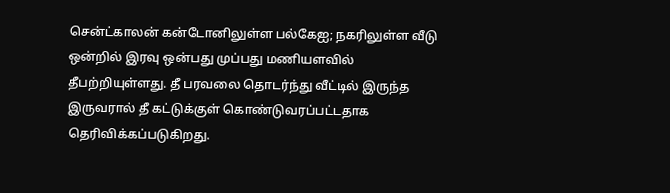சென்ட்காலன் கன்டோனிலுள்ள பல்கேஐ; நகரிலுள்ள வீடு ஒன்றில் இரவு ஒன்பது முப்பது மணியளவில் தீபற்றியுள்ளது. தீ பரவலை தொடர்ந்து வீட்டில் இருந்த இருவரால் தீ கட்டுக்குள் கொண்டுவரப்பட்டதாக தெரிவிக்கப்படுகிறது.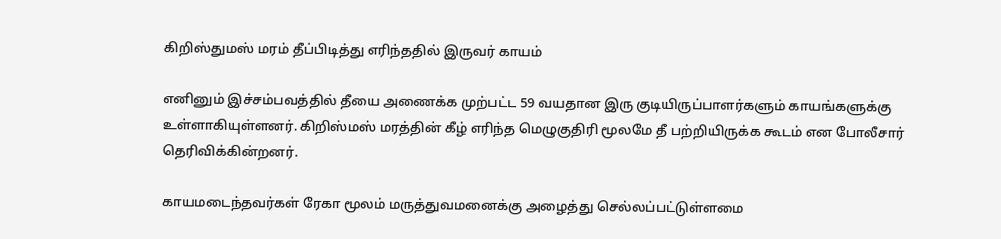கிறிஸ்துமஸ் மரம் தீப்பிடித்து எரிந்ததில் இருவர் காயம்

எனினும் இச்சம்பவத்தில் தீயை அணைக்க முற்பட்ட 59 வயதான இரு குடியிருப்பாளர்களும் காயங்களுக்கு உள்ளாகியுள்ளனர். கிறிஸ்மஸ் மரத்தின் கீழ் எரிந்த மெழுகுதிரி மூலமே தீ பற்றியிருக்க கூடம் என போலீசார் தெரிவிக்கின்றனர்.

காயமடைந்தவர்கள் ரேகா மூலம் மருத்துவமனைக்கு அழைத்து செல்லப்பட்டுள்ளமை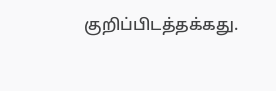குறிப்பிடத்தக்கது.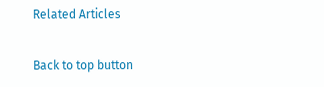Related Articles

Back to top button